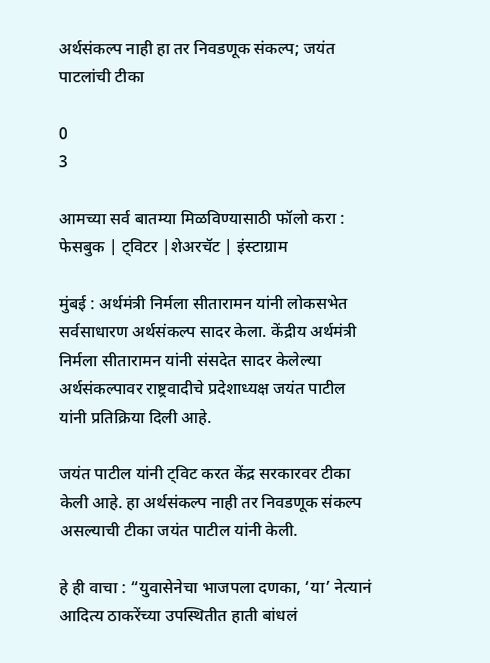अर्थसंकल्प नाही हा तर निवडणूक संकल्प; जयंत पाटलांची टीका

0
3

आमच्या सर्व बातम्या मिळविण्यासाठी फॉलो करा : फेसबुक | ट्विटर |शेअरचॅट | इंस्टाग्राम

मुंबई : अर्थमंत्री निर्मला सीतारामन यांनी लोकसभेत सर्वसाधारण अर्थसंकल्प सादर केला. केंद्रीय अर्थमंत्री निर्मला सीतारामन यांनी संसदेत सादर केलेल्या अर्थसंकल्पावर राष्ट्रवादीचे प्रदेशाध्यक्ष जयंत पाटील यांनी प्रतिक्रिया दिली आहे.

जयंत पाटील यांनी ट्विट करत केंद्र सरकारवर टीका केली आहे. हा अर्थसंकल्प नाही तर निवडणूक संकल्प असल्याची टीका जयंत पाटील यांनी केली.

हे ही वाचा : “युवासेनेचा भाजपला दणका, ‘या’ नेत्यानं आदित्य ठाकरेंच्या उपस्थितीत हाती बांधलं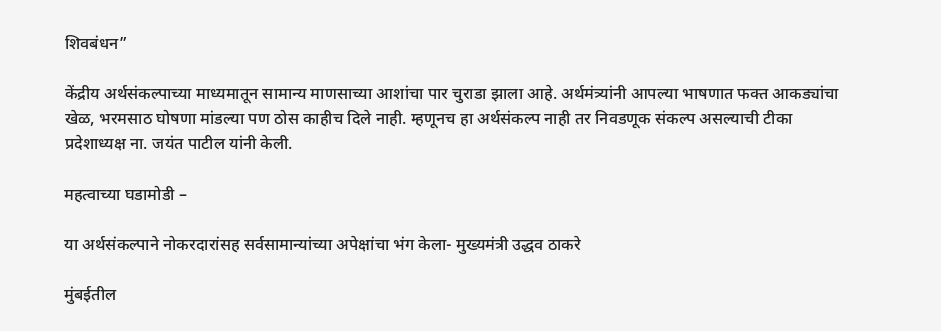शिवबंधन”

केंद्रीय अर्थसंकल्पाच्या माध्यमातून सामान्य माणसाच्या आशांचा पार चुराडा झाला आहे. अर्थमंत्र्यांनी आपल्या भाषणात फक्त आकड्यांचा खेळ, भरमसाठ घोषणा मांडल्या पण ठोस काहीच दिले नाही. म्हणूनच हा अर्थसंकल्प नाही तर निवडणूक संकल्प असल्याची टीका प्रदेशाध्यक्ष ना. जयंत पाटील यांनी केली.

महत्वाच्या घडामोडी –

या अर्थसंकल्पाने नोकरदारांसह सर्वसामान्यांच्या अपेक्षांचा भंग केला- मुख्यमंत्री उद्धव ठाकरे

मुंबईतील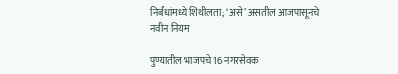निर्बंधांमध्ये शिथीलता; ‘असे’ असतील आजपासूनचे नवीन नियम

पुण्यातील भाजपचे 16 नगरसेवक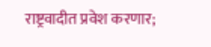राष्ट्रवादीत प्रवेश करणार;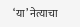‘या’ नेत्याचा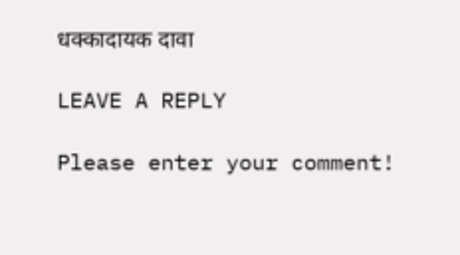धक्कादायक दावा

LEAVE A REPLY

Please enter your comment!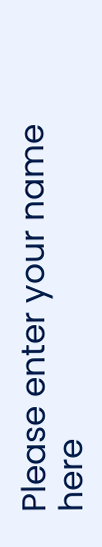Please enter your name here